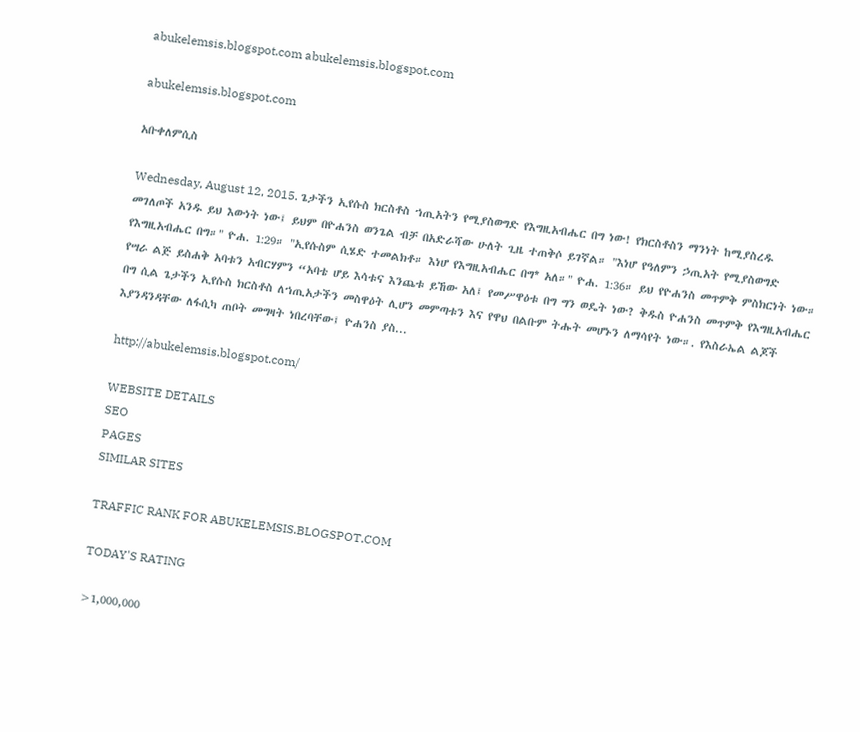abukelemsis.blogspot.com abukelemsis.blogspot.com

abukelemsis.blogspot.com

አቡቀለምሲስ

Wednesday, August 12, 2015. ጌታችን ኢየሱስ ክርስቶስ ኀጢአትን የሚያስወግድ የእግዚአብሔር በግ ነው! የክርስቶስን ማንነት ከሚያስረዱ መገለጦች አንዱ ይህ እውነት ነው፤ ይህም በዮሐንስ ወንጌል ብቻ በአድራሻው ሁለት ጊዜ ተጠቅሶ ይገኛል። "እነሆ የዓለምን ኃጢአት የሚያስወግድ የእግዚአብሔር በግ።" ዮሐ. 1:29። "ኢየሱስም ሲሄድ ተመልክቶ። እነሆ የእግዚአብሔር በግ* አለ።" ዮሐ. 1:36። ይህ የዮሐንስ መጥምቅ ምስክርነት ነው። የሣራ ልጅ ይስሐቅ አባቱን አብርሃምን “አባቴ ሆይ እሳቱና እንጨቱ ይኸው አለ፤ የመሥዋዕቱ በግ ግን ወዴት ነው? ቅዱስ ዮሐንስ መጥምቅ የእግዚአብሔር በግ ሲል ጌታችን ኢየሱስ ክርስቶስ ለኀጢአታችን መስዋዕት ሊሆን መምጣቱን እና የዋህ በልቡም ትሑት መሆኑን ለማሳየት ነው።. የእስራኤል ልጆች እያንዳንዳቸው ለፋሲካ ጠቦት መግዛት ነበረባቸው፤ ዮሐንስ ያስ...

http://abukelemsis.blogspot.com/

WEBSITE DETAILS
SEO
PAGES
SIMILAR SITES

TRAFFIC RANK FOR ABUKELEMSIS.BLOGSPOT.COM

TODAY'S RATING

>1,000,000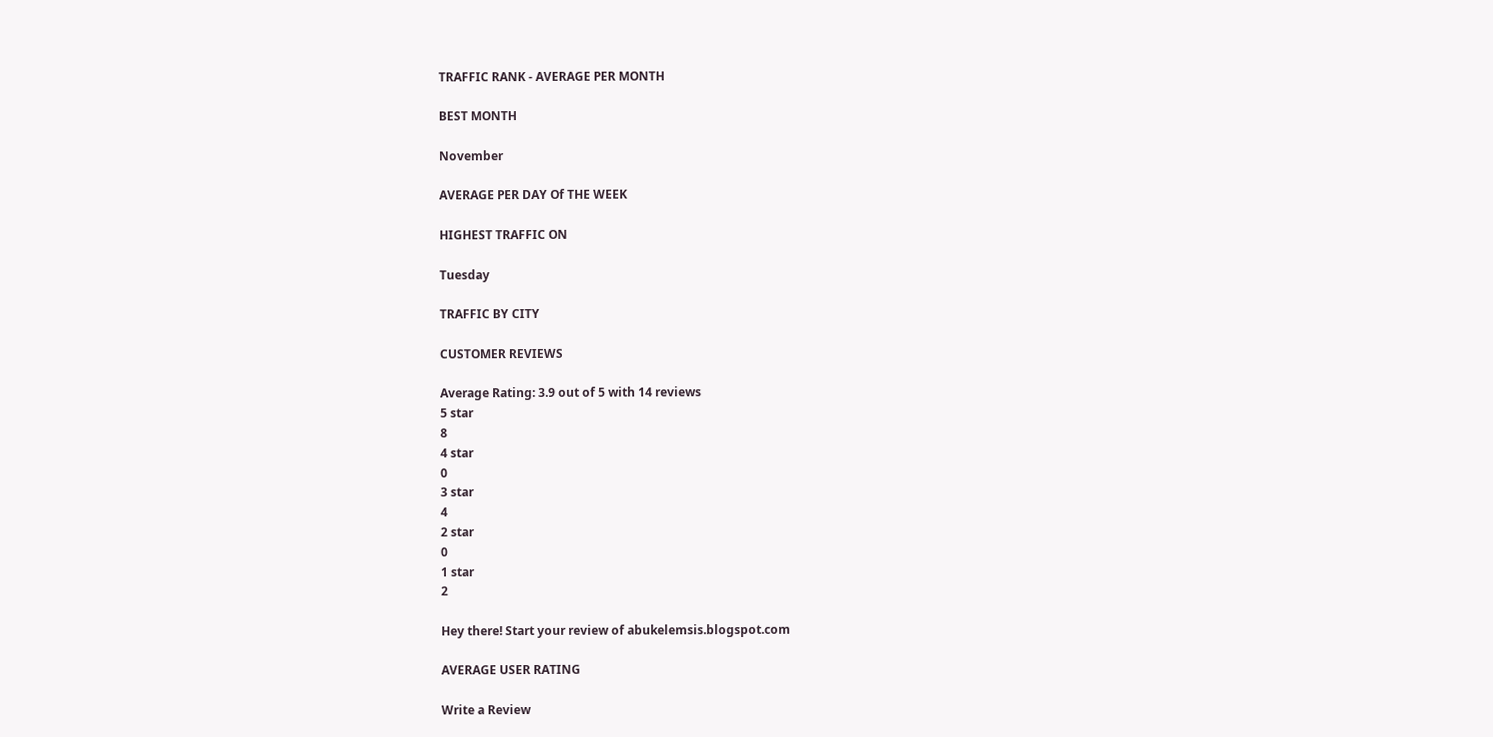TRAFFIC RANK - AVERAGE PER MONTH

BEST MONTH

November

AVERAGE PER DAY Of THE WEEK

HIGHEST TRAFFIC ON

Tuesday

TRAFFIC BY CITY

CUSTOMER REVIEWS

Average Rating: 3.9 out of 5 with 14 reviews
5 star
8
4 star
0
3 star
4
2 star
0
1 star
2

Hey there! Start your review of abukelemsis.blogspot.com

AVERAGE USER RATING

Write a Review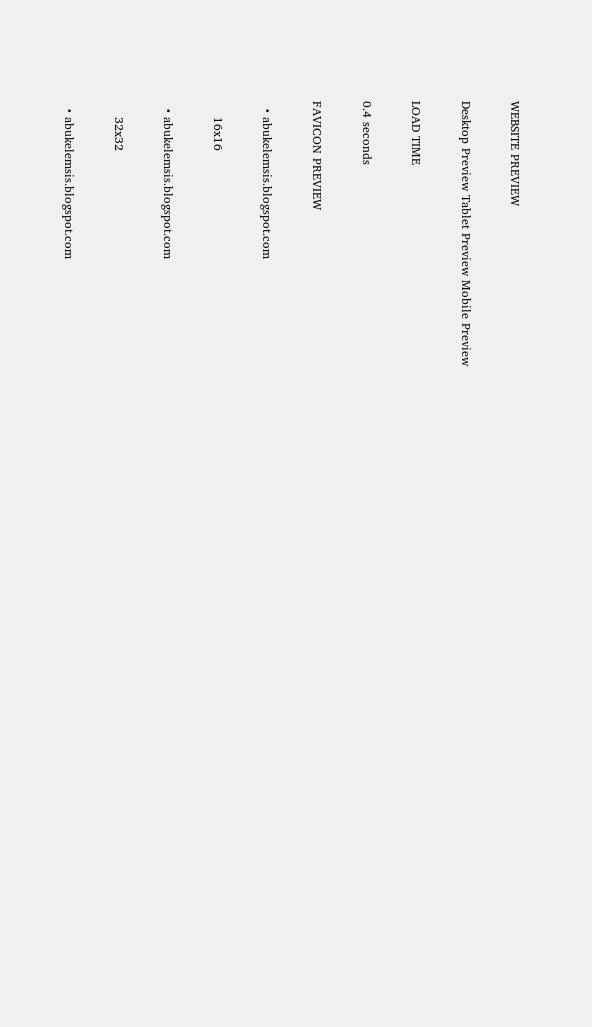WEBSITE PREVIEW

Desktop Preview Tablet Preview Mobile Preview

LOAD TIME

0.4 seconds

FAVICON PREVIEW

  • abukelemsis.blogspot.com

    16x16

  • abukelemsis.blogspot.com

    32x32

  • abukelemsis.blogspot.com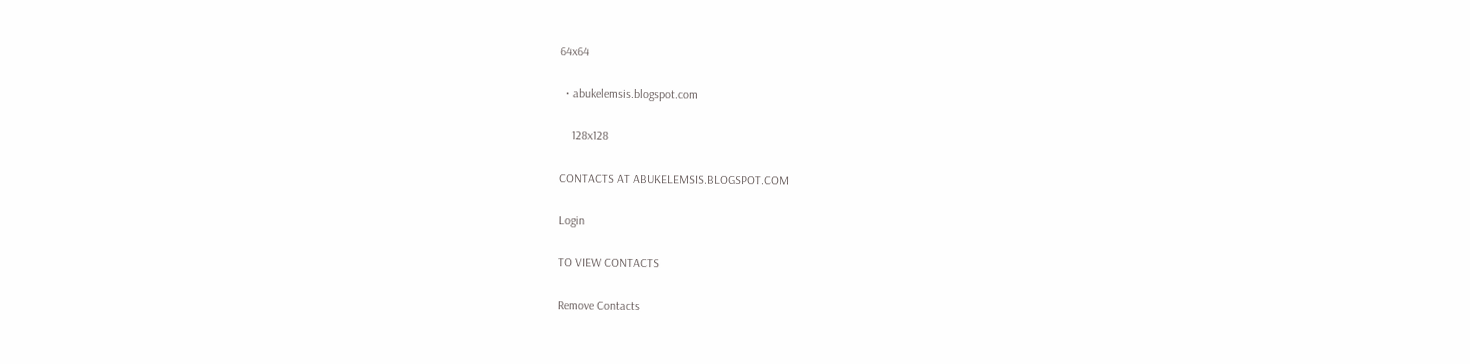64x64

  • abukelemsis.blogspot.com

    128x128

CONTACTS AT ABUKELEMSIS.BLOGSPOT.COM

Login

TO VIEW CONTACTS

Remove Contacts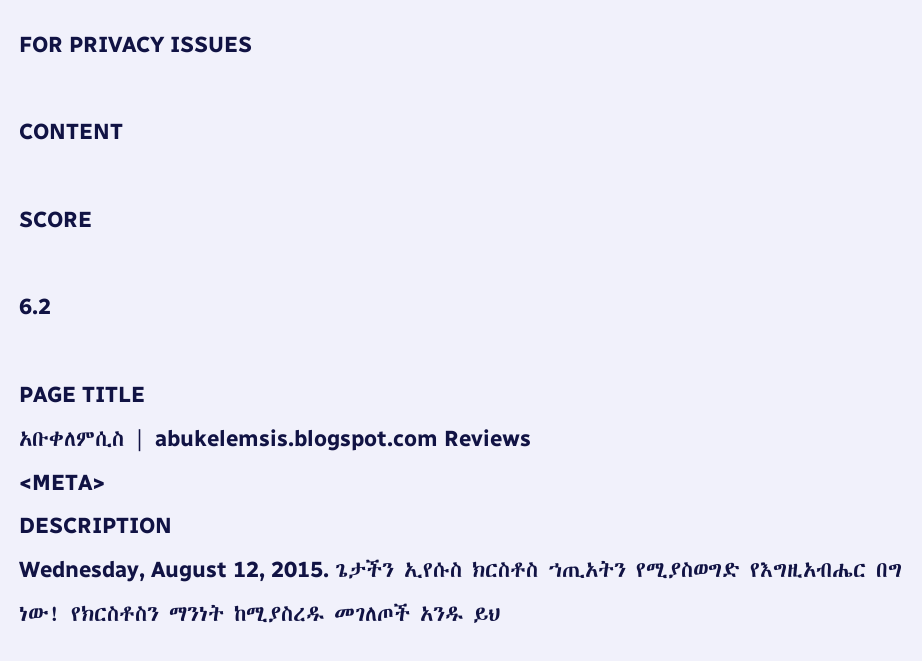FOR PRIVACY ISSUES

CONTENT

SCORE

6.2

PAGE TITLE
አቡቀለምሲስ | abukelemsis.blogspot.com Reviews
<META>
DESCRIPTION
Wednesday, August 12, 2015. ጌታችን ኢየሱስ ክርስቶስ ኀጢአትን የሚያስወግድ የእግዚአብሔር በግ ነው! የክርስቶስን ማንነት ከሚያስረዱ መገለጦች አንዱ ይህ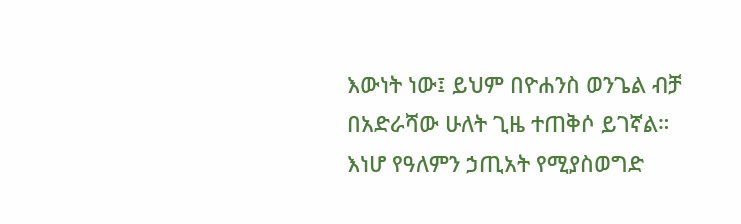እውነት ነው፤ ይህም በዮሐንስ ወንጌል ብቻ በአድራሻው ሁለት ጊዜ ተጠቅሶ ይገኛል። እነሆ የዓለምን ኃጢአት የሚያስወግድ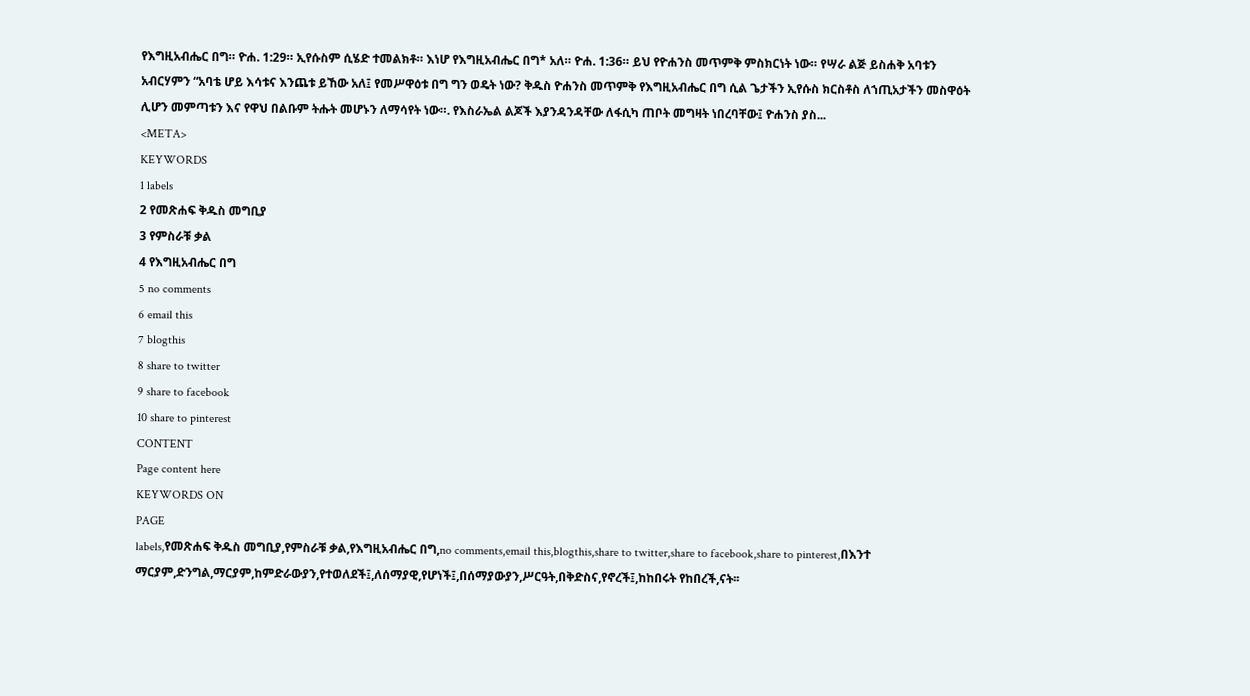የእግዚአብሔር በግ። ዮሐ. 1:29። ኢየሱስም ሲሄድ ተመልክቶ። እነሆ የእግዚአብሔር በግ* አለ። ዮሐ. 1:36። ይህ የዮሐንስ መጥምቅ ምስክርነት ነው። የሣራ ልጅ ይስሐቅ አባቱን አብርሃምን “አባቴ ሆይ እሳቱና እንጨቱ ይኸው አለ፤ የመሥዋዕቱ በግ ግን ወዴት ነው? ቅዱስ ዮሐንስ መጥምቅ የእግዚአብሔር በግ ሲል ጌታችን ኢየሱስ ክርስቶስ ለኀጢአታችን መስዋዕት ሊሆን መምጣቱን እና የዋህ በልቡም ትሑት መሆኑን ለማሳየት ነው።. የእስራኤል ልጆች እያንዳንዳቸው ለፋሲካ ጠቦት መግዛት ነበረባቸው፤ ዮሐንስ ያስ...
<META>
KEYWORDS
1 labels
2 የመጽሐፍ ቅዱስ መግቢያ
3 የምስራቹ ቃል
4 የእግዚአብሔር በግ
5 no comments
6 email this
7 blogthis
8 share to twitter
9 share to facebook
10 share to pinterest
CONTENT
Page content here
KEYWORDS ON
PAGE
labels,የመጽሐፍ ቅዱስ መግቢያ,የምስራቹ ቃል,የእግዚአብሔር በግ,no comments,email this,blogthis,share to twitter,share to facebook,share to pinterest,በእንተ ማርያም,ድንግል,ማርያም,ከምድራውያን,የተወለደች፤,ለሰማያዊ,የሆነች፤,በሰማያውያን,ሥርዓት,በቅድስና,የኖረች፤,ከከበሩት የከበረች,ናት፡፡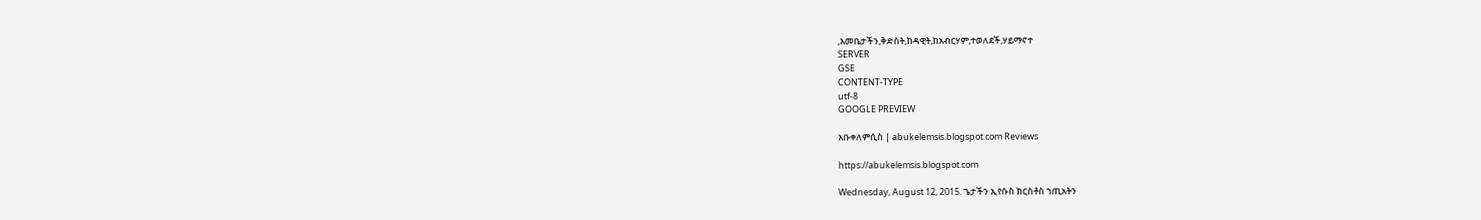,እመቤታችን,ቅድስት,ከዳዊት,ከአብርሃም,ተወለደች,ሃይማኖተ
SERVER
GSE
CONTENT-TYPE
utf-8
GOOGLE PREVIEW

አቡቀለምሲስ | abukelemsis.blogspot.com Reviews

https://abukelemsis.blogspot.com

Wednesday, August 12, 2015. ጌታችን ኢየሱስ ክርስቶስ ኀጢአትን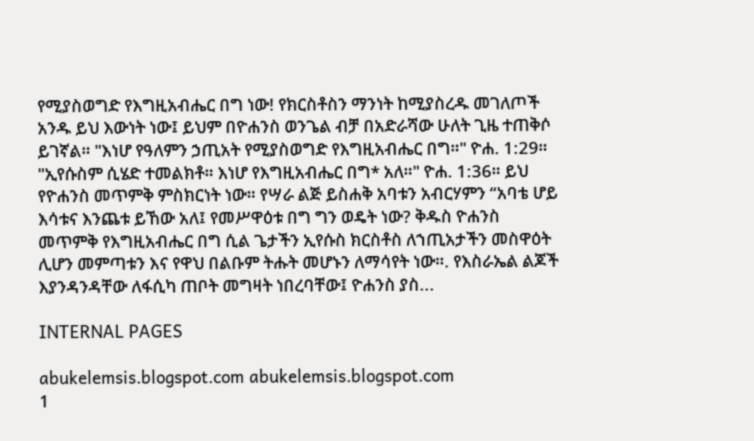የሚያስወግድ የእግዚአብሔር በግ ነው! የክርስቶስን ማንነት ከሚያስረዱ መገለጦች አንዱ ይህ እውነት ነው፤ ይህም በዮሐንስ ወንጌል ብቻ በአድራሻው ሁለት ጊዜ ተጠቅሶ ይገኛል። "እነሆ የዓለምን ኃጢአት የሚያስወግድ የእግዚአብሔር በግ።" ዮሐ. 1:29። "ኢየሱስም ሲሄድ ተመልክቶ። እነሆ የእግዚአብሔር በግ* አለ።" ዮሐ. 1:36። ይህ የዮሐንስ መጥምቅ ምስክርነት ነው። የሣራ ልጅ ይስሐቅ አባቱን አብርሃምን “አባቴ ሆይ እሳቱና እንጨቱ ይኸው አለ፤ የመሥዋዕቱ በግ ግን ወዴት ነው? ቅዱስ ዮሐንስ መጥምቅ የእግዚአብሔር በግ ሲል ጌታችን ኢየሱስ ክርስቶስ ለኀጢአታችን መስዋዕት ሊሆን መምጣቱን እና የዋህ በልቡም ትሑት መሆኑን ለማሳየት ነው።. የእስራኤል ልጆች እያንዳንዳቸው ለፋሲካ ጠቦት መግዛት ነበረባቸው፤ ዮሐንስ ያስ...

INTERNAL PAGES

abukelemsis.blogspot.com abukelemsis.blogspot.com
1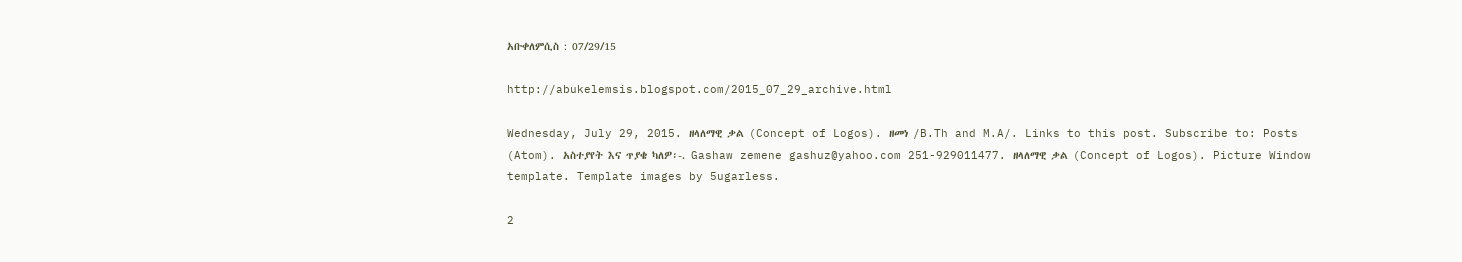አቡቀለምሲስ : 07/29/15

http://abukelemsis.blogspot.com/2015_07_29_archive.html

Wednesday, July 29, 2015. ዘላለማዊ ቃል (Concept of Logos). ዘመነ /B.Th and M.A/. Links to this post. Subscribe to: Posts (Atom). አስተያየት እና ጥያቄ ካለዎ፡-. Gashaw zemene gashuz@yahoo.com 251-929011477. ዘላለማዊ ቃል (Concept of Logos). Picture Window template. Template images by 5ugarless.

2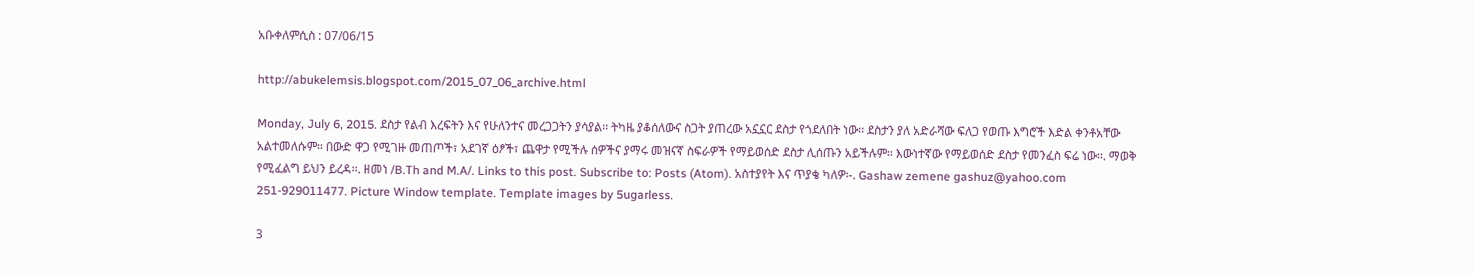አቡቀለምሲስ : 07/06/15

http://abukelemsis.blogspot.com/2015_07_06_archive.html

Monday, July 6, 2015. ደስታ የልብ እረፍትን እና የሁለንተና መረጋጋትን ያሳያል፡፡ ትካዜ ያቆሰለውና ስጋት ያጠረው አኗኗር ደስታ የጎደለበት ነው፡፡ ደስታን ያለ አድራሻው ፍለጋ የወጡ እግሮች እድል ቀንቶአቸው አልተመለሱም፡፡ በውድ ዋጋ የሚገዙ መጠጦች፣ አደገኛ ዕፆች፣ ጨዋታ የሚችሉ ሰዎችና ያማሩ መዝናኛ ስፍራዎች የማይወሰድ ደስታ ሊሰጡን አይችሉም፡፡ እውነተኛው የማይወሰድ ደስታ የመንፈስ ፍሬ ነው፡፡. ማወቅ የሚፈልግ ይህን ይረዳ፡፡. ዘመነ /B.Th and M.A/. Links to this post. Subscribe to: Posts (Atom). አስተያየት እና ጥያቄ ካለዎ፡-. Gashaw zemene gashuz@yahoo.com 251-929011477. Picture Window template. Template images by 5ugarless.

3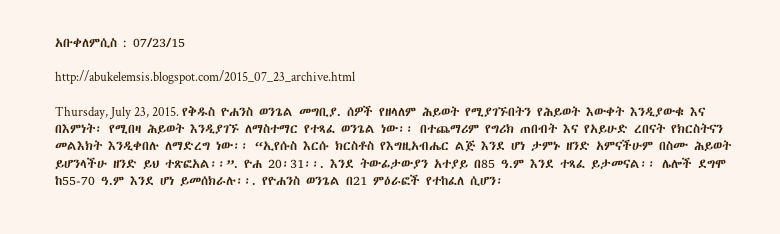አቡቀለምሲስ : 07/23/15

http://abukelemsis.blogspot.com/2015_07_23_archive.html

Thursday, July 23, 2015. የቅዱስ ዮሐንስ ወንጌል መግቢያ. ሰዎች የዘላለም ሕይወት የሚያገኙበትን የሕይወት እውቀት እንዲያውቁ እና በእምነት፡ የሚበዛ ሕይወት እንዲያገኙ ለማስተማር የተጻፈ ወንጌል ነው፡፡ በተጨማሪም የግሪክ ጠበብት እና የአይሁድ ረበናት የክርስትናን መልእክት እንዲቀበሉ ለማድረግ ነው፡፡ “ኢየሱስ እርሱ ክርስቶስ የእግዚአብሔር ልጅ እንደ ሆነ ታምኑ ዘንድ አምናችሁም በስሙ ሕይወት ይሆንላችሁ ዘንድ ይህ ተጽፎአል፡፡”. ዮሐ 20፡31፡፡. እንደ ትውፊታውያን አተያይ በ85 ዓ.ም እንደ ተጻፈ ይታመናል፡፡ ሌሎች ደግሞ ከ55-70 ዓ.ም እንደ ሆነ ይመሰክራሉ፡፡. የዮሐንስ ወንጌል በ21 ምዕራፎች የተከፈለ ሲሆን፡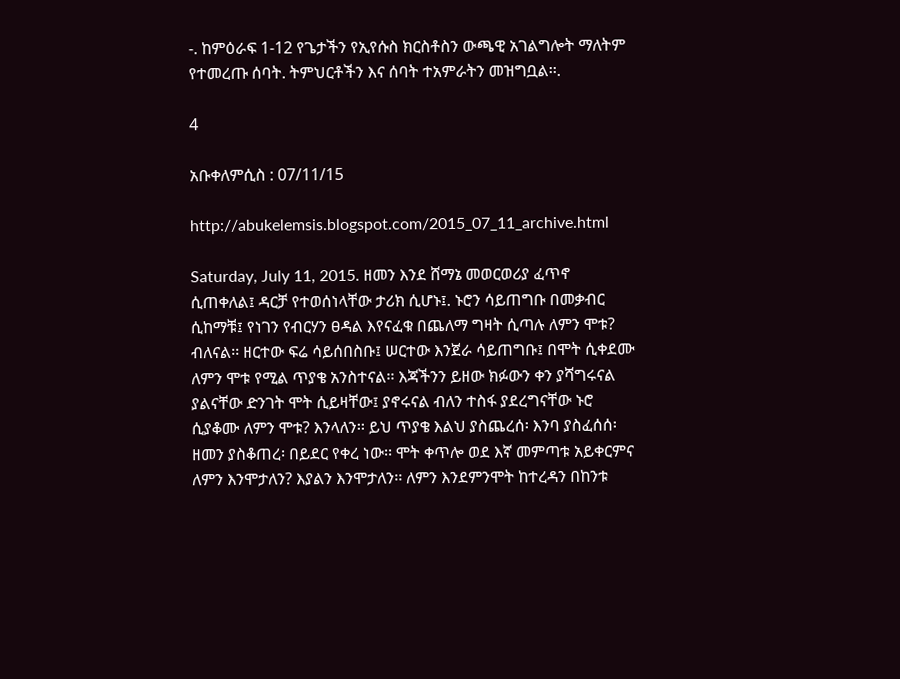-. ከምዕራፍ 1-12 የጌታችን የኢየሱስ ክርስቶስን ውጫዊ አገልግሎት ማለትም የተመረጡ ሰባት. ትምህርቶችን እና ሰባት ተአምራትን መዝግቧል፡፡.

4

አቡቀለምሲስ : 07/11/15

http://abukelemsis.blogspot.com/2015_07_11_archive.html

Saturday, July 11, 2015. ዘመን እንደ ሸማኔ መወርወሪያ ፈጥኖ ሲጠቀለል፤ ዳርቻ የተወሰነላቸው ታሪክ ሲሆኑ፤. ኑሮን ሳይጠግቡ በመቃብር ሲከማቹ፤ የነገን የብርሃን ፀዳል እየናፈቁ በጨለማ ግዛት ሲጣሉ ለምን ሞቱ? ብለናል፡፡ ዘርተው ፍሬ ሳይሰበስቡ፤ ሠርተው እንጀራ ሳይጠግቡ፤ በሞት ሲቀደሙ ለምን ሞቱ የሚል ጥያቄ አንስተናል፡፡ እጃችንን ይዘው ክፉውን ቀን ያሻግሩናል ያልናቸው ድንገት ሞት ሲይዛቸው፤ ያኖሩናል ብለን ተስፋ ያደረግናቸው ኑሮ ሲያቆሙ ለምን ሞቱ? እንላለን፡፡ ይህ ጥያቄ እልህ ያስጨረሰ፡ እንባ ያስፈሰሰ፡ ዘመን ያስቆጠረ፡ በይደር የቀረ ነው፡፡ ሞት ቀጥሎ ወደ እኛ መምጣቱ አይቀርምና ለምን እንሞታለን? እያልን እንሞታለን፡፡ ለምን እንደምንሞት ከተረዳን በከንቱ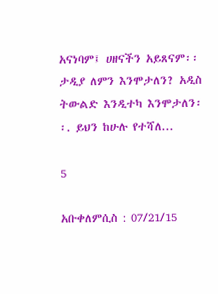አናነባም፤ ሀዘናችን አይጸናም፡፡ ታዲያ ለምን እንሞታለን? አዲስ ትውልድ እንዲተካ እንሞታለን፡፡. ይህን ከሁሉ የተሻለ...

5

አቡቀለምሲስ : 07/21/15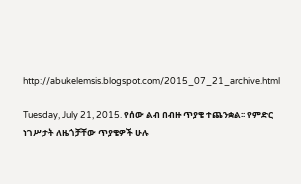http://abukelemsis.blogspot.com/2015_07_21_archive.html

Tuesday, July 21, 2015. የሰው ልብ በብዙ ጥያቄ ተጨንቋል፡፡ የምድር ነገሥታት ለዜጎቻቸው ጥያቄዎች ሁሉ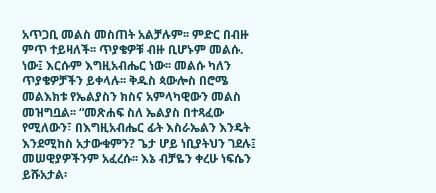አጥጋቢ መልስ መስጠት አልቻሉም፡፡ ምድር በብዙ ምጥ ተይዛለች፡፡ ጥያቄዎቹ ብዙ ቢሆኑም መልሱ. ነው፤ እርሱም እግዚአብሔር ነው፡፡ መልሱ ካለን ጥያቄዎቻችን ይቀላሉ፡፡ ቅዱስ ጳውሎስ በሮሜ መልእክቱ የኤልያስን ክስና አምላካዊውን መልስ መዝግቧል፡፡ “መጽሐፍ ስለ ኤልያስ በተጻፈው የሚለውን፣ በእግዚአብሔር ፊት እስራኤልን እንዴት እንደሚከስ አታውቁምን? ጌታ ሆይ ነቢያትህን ገደሉ፤ መሠዊያዎችንም አፈረሱ፡፡ እኔ ብቻዬን ቀረሁ ነፍሴን ይሹአታል፡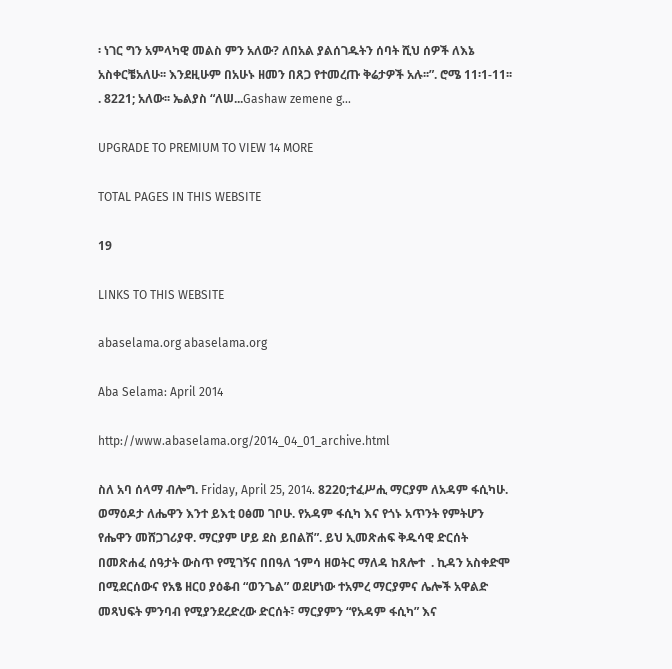፡ ነገር ግን አምላካዊ መልስ ምን አለው? ለበአል ያልሰገዱትን ሰባት ሺህ ሰዎች ለእኔ አስቀርቼአለሁ፡፡ እንደዚሁም በአሁኑ ዘመን በጸጋ የተመረጡ ቅሬታዎች አሉ፡፡”. ሮሜ 11፡1-11፡፡. 8221; አለው፡፡ ኤልያስ “ለሠ...Gashaw zemene g...

UPGRADE TO PREMIUM TO VIEW 14 MORE

TOTAL PAGES IN THIS WEBSITE

19

LINKS TO THIS WEBSITE

abaselama.org abaselama.org

Aba Selama: April 2014

http://www.abaselama.org/2014_04_01_archive.html

ስለ አባ ሰላማ ብሎግ. Friday, April 25, 2014. 8220;ተፈሥሒ ማርያም ለአዳም ፋሲካሁ. ወማዕዶታ ለሔዋን እንተ ይእቲ ዐፅመ ገቦሁ. የአዳም ፋሲካ እና የጎኑ አጥንት የምትሆን የሔዋን መሸጋገሪያዋ. ማርያም ሆይ ደስ ይበልሽ”. ይህ ኢመጽሐፍ ቅዱሳዊ ድርሰት በመጽሐፈ ሰዓታት ውስጥ የሚገኝና በበዓለ ኀምሳ ዘወትር ማለዳ ከጸሎተ  . ኪዳን አስቀድሞ በሚደርሰውና የአፄ ዘርዐ ያዕቆብ “ወንጌል” ወደሆነው ተአምረ ማርያምና ሌሎች አዋልድ መጻህፍት ምንባብ የሚያንደረድረው ድርሰት፣ ማርያምን “የአዳም ፋሲካ” እና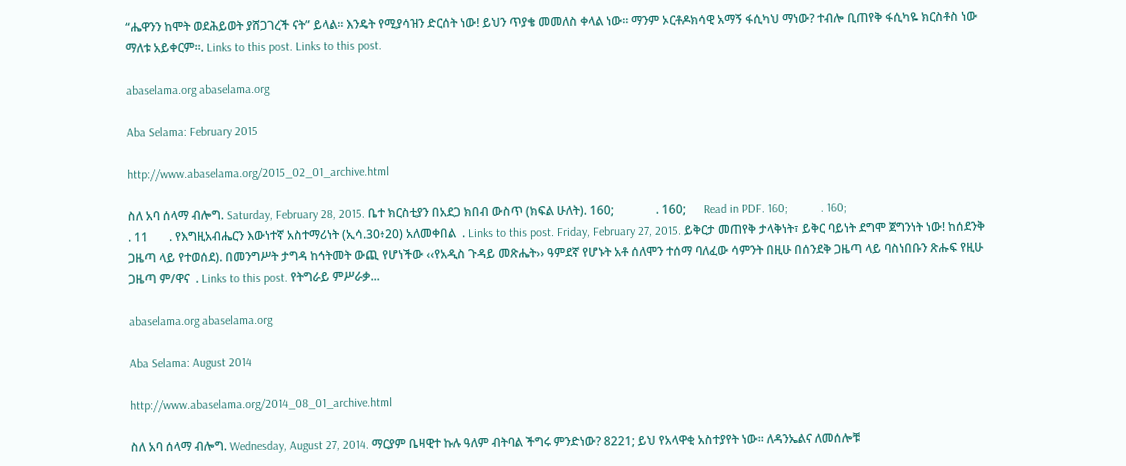“ሔዋንን ከሞት ወደሕይወት ያሸጋገረች ናት” ይላል፡፡ እንዴት የሚያሳዝን ድርሰት ነው! ይህን ጥያቄ መመለስ ቀላል ነው፡፡ ማንም ኦርቶዶክሳዊ አማኝ ፋሲካህ ማነው? ተብሎ ቢጠየቅ ፋሲካዬ ክርስቶስ ነው ማለቱ አይቀርም፡፡. Links to this post. Links to this post.

abaselama.org abaselama.org

Aba Selama: February 2015

http://www.abaselama.org/2015_02_01_archive.html

ስለ አባ ሰላማ ብሎግ. Saturday, February 28, 2015. ቤተ ክርስቲያን በአደጋ ክበብ ውስጥ (ክፍል ሁለት). 160;              . 160;      Read in PDF. 160;           . 160;                                                   . 11       . የእግዚአብሔርን እውነተኛ አስተማሪነት (ኢሳ.30፥20) አለመቀበል  . Links to this post. Friday, February 27, 2015. ይቅርታ መጠየቅ ታላቅነት፣ ይቅር ባይነት ደግሞ ጀግንነት ነው! ከሰደንቅ ጋዜጣ ላይ የተወሰደ). በመንግሥት ታግዳ ከኅትመት ውጪ የሆነችው ‹‹የአዲስ ጉዳይ መጽሔት›› ዓምደኛ የሆኑት አቶ ሰለሞን ተሰማ ባለፈው ሳምንት በዚሁ በሰንደቅ ጋዜጣ ላይ ባስነበቡን ጽሑፍ የዚሁ ጋዜጣ ም/ዋና  . Links to this post. የትግራይ ምሥራቃ...

abaselama.org abaselama.org

Aba Selama: August 2014

http://www.abaselama.org/2014_08_01_archive.html

ስለ አባ ሰላማ ብሎግ. Wednesday, August 27, 2014. ማርያም ቤዛዊተ ኩሉ ዓለም ብትባል ችግሩ ምንድነው? 8221; ይህ የአላዋቂ አስተያየት ነው፡፡ ለዳንኤልና ለመሰሎቹ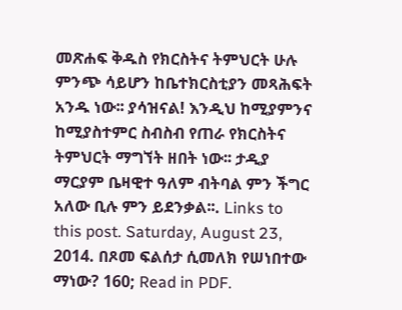መጽሐፍ ቅዱስ የክርስትና ትምህርት ሁሉ ምንጭ ሳይሆን ከቤተክርስቲያን መጻሕፍት አንዱ ነው፡፡ ያሳዝናል! እንዲህ ከሚያምንና ከሚያስተምር ስብስብ የጠራ የክርስትና ትምህርት ማግኘት ዘበት ነው፡፡ ታዲያ ማርያም ቤዛዊተ ዓለም ብትባል ምን ችግር አለው ቢሉ ምን ይደንቃል፡፡. Links to this post. Saturday, August 23, 2014. በጾመ ፍልሰታ ሲመለክ የሠነበተው ማነው? 160; Read in PDF.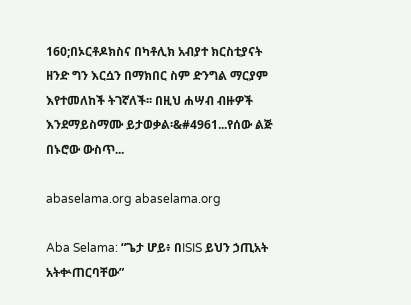160;በኦርቶዶክስና በካቶሊክ አብያተ ክርስቲያናት ዘንድ ግን እርሷን በማክበር ስም ድንግል ማርያም እየተመለከች ትገኛለች፡፡ በዚህ ሐሣብ ብዙዎች እንደማይስማሙ ይታወቃል፡&#4961...የሰው ልጅ በኑሮው ውስጥ...

abaselama.org abaselama.org

Aba Selama: “ጌታ ሆይ፥ በISIS ይህን ኃጢአት አትቍጠርባቸው”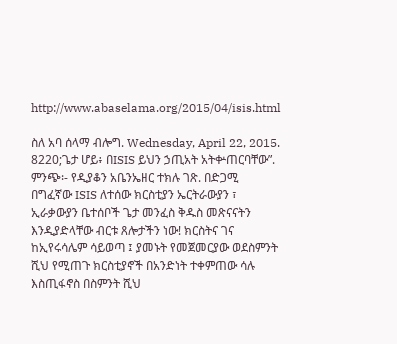http://www.abaselama.org/2015/04/isis.html

ስለ አባ ሰላማ ብሎግ. Wednesday, April 22, 2015. 8220;ጌታ ሆይ፥ በISIS ይህን ኃጢአት አትቍጠርባቸው”. ምንጭ፡- የዲያቆን አቤንኤዘር ተክሉ ገጽ. በድጋሚ በግፈኛው ISIS ለተሰው ክርስቲያን ኤርትራውያን ፣ ኢራቃውያን ቤተሰቦች ጌታ መንፈስ ቅዱስ መጽናናትን እንዲያድላቸው ብርቱ ጸሎታችን ነው! ክርስትና ገና ከኢየሩሳሌም ሳይወጣ ፤ ያመኑት የመጀመርያው ወደስምንት ሺህ የሚጠጉ ክርስቲያኖች በአንድነት ተቀምጠው ሳሉ እስጢፋኖስ በስምንት ሺህ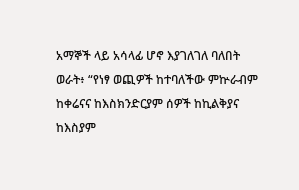አማኞች ላይ አሳላፊ ሆኖ እያገለገለ ባለበት ወራት፥ “የነፃ ወጪዎች ከተባለችው ምኵራብም ከቀሬናና ከእስክንድርያም ሰዎች ከኪልቅያና ከእስያም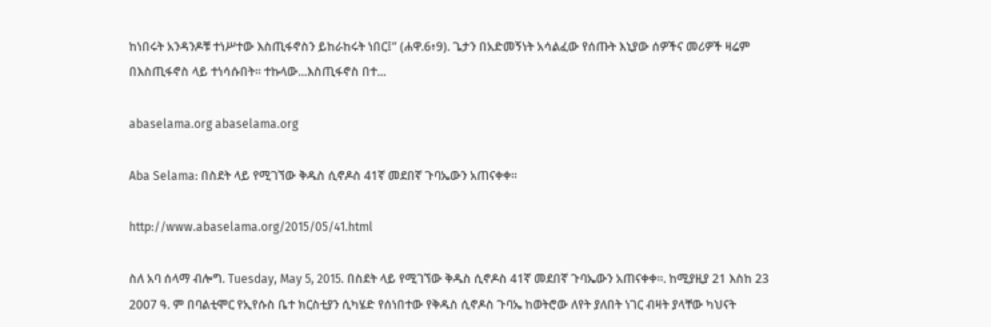ከነበሩት አንዳንዶቹ ተነሥተው እስጢፋኖስን ይከራከሩት ነበር፤” (ሐዋ.6፥9). ጌታን በአድመኝነት አሳልፈው የሰጡት እኒያው ሰዎችና መሪዎች ዛሬም በእስጢፋኖስ ላይ ተነሳሱበት፡፡ ተኩላው...እስጢፋኖስ በተ...

abaselama.org abaselama.org

Aba Selama: በስደት ላይ የሚገኘው ቅዱስ ሲኖዶስ 41ኛ መደበኛ ጉባኤውን አጠናቀቀ።

http://www.abaselama.org/2015/05/41.html

ስለ አባ ሰላማ ብሎግ. Tuesday, May 5, 2015. በስደት ላይ የሚገኘው ቅዱስ ሲኖዶስ 41ኛ መደበኛ ጉባኤውን አጠናቀቀ።. ከሚያዚያ 21 እስከ 23 2007 ዓ. ም በባልቲሞር የኢየሱስ ቤተ ክርስቲያን ሲካሄድ የሰነበተው የቅዱስ ሲኖዶስ ጉባኤ ከወትሮው ለየት ያለበት ነገር ብዛት ያላቸው ካህናት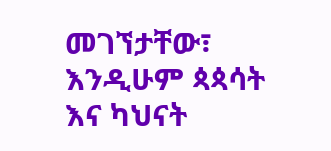መገኘታቸው፣ እንዲሁም ጳጳሳት እና ካህናት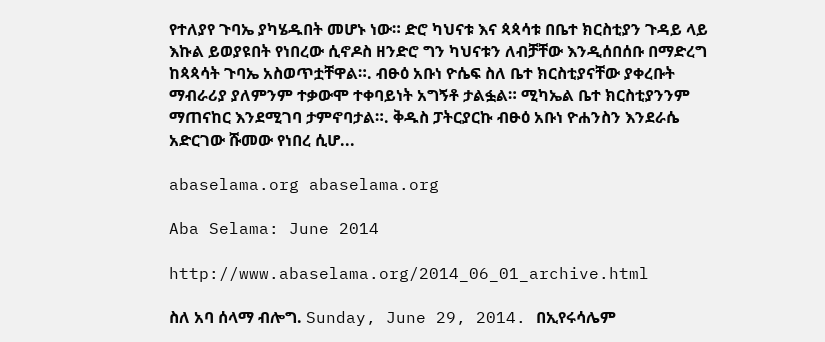የተለያየ ጉባኤ ያካሄዱበት መሆኑ ነው። ድሮ ካህናቱ እና ጳጳሳቱ በቤተ ክርስቲያን ጉዳይ ላይ እኩል ይወያዩበት የነበረው ሲኖዶስ ዘንድሮ ግን ካህናቱን ለብቻቸው እንዲሰበሰቡ በማድረግ ከጳጳሳት ጉባኤ አስወጥቷቸዋል።. ብፁዕ አቡነ ዮሴፍ ስለ ቤተ ክርስቲያናቸው ያቀረቡት ማብራሪያ ያለምንም ተቃውሞ ተቀባይነት አግኝቶ ታልፏል። ሚካኤል ቤተ ክርስቲያንንም ማጠናከር እንደሚገባ ታምኖባታል።. ቅዱስ ፓትርያርኩ ብፁዕ አቡነ ዮሐንስን እንደራሴ አድርገው ሹመው የነበረ ሲሆ...

abaselama.org abaselama.org

Aba Selama: June 2014

http://www.abaselama.org/2014_06_01_archive.html

ስለ አባ ሰላማ ብሎግ. Sunday, June 29, 2014. በኢየሩሳሌም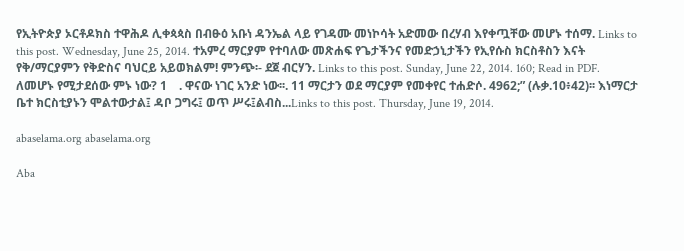የኢትዮጵያ ኦርቶዶክስ ተዋሕዶ ሊቀጳጳስ በብፁዕ አቡነ ዳንኤል ላይ የገዳሙ መነኮሳት አድመው በረሃብ እየቀጧቸው መሆኑ ተሰማ. Links to this post. Wednesday, June 25, 2014. ተአምረ ማርያም የተባለው መጽሐፍ የጌታችንና የመድኃኒታችን የኢየሱስ ክርስቶስን እናት የቅ/ማርያምን የቅድስና ባህርይ አይወክልም! ምንጭ፡- ደጀ ብርሃን. Links to this post. Sunday, June 22, 2014. 160; Read in PDF. ለመሆኑ የሚታደሰው ምኑ ነው? 1    . ዋናው ነገር አንድ ነው፡፡. 11 ማርታን ወደ ማርያም የመቀየር ተሐድሶ. 4962;” (ሉቃ.10፥42)፡፡ እነማርታ ቤተ ክርስቲያኑን ሞልተውታል፤ ዳቦ ጋግሩ፤ ወጥ ሥሩ፤ልብስ...Links to this post. Thursday, June 19, 2014.

abaselama.org abaselama.org

Aba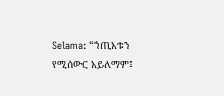Selama: “ኀጢአቱን የሚሰውር አይለማም፤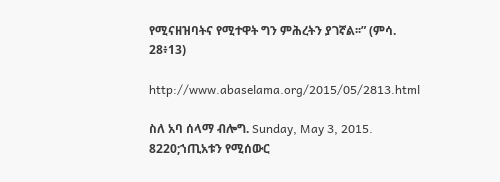የሚናዘዝባትና የሚተዋት ግን ምሕረትን ያገኛል፡፡” (ምሳ. 28፥13)

http://www.abaselama.org/2015/05/2813.html

ስለ አባ ሰላማ ብሎግ. Sunday, May 3, 2015. 8220;ኀጢአቱን የሚሰውር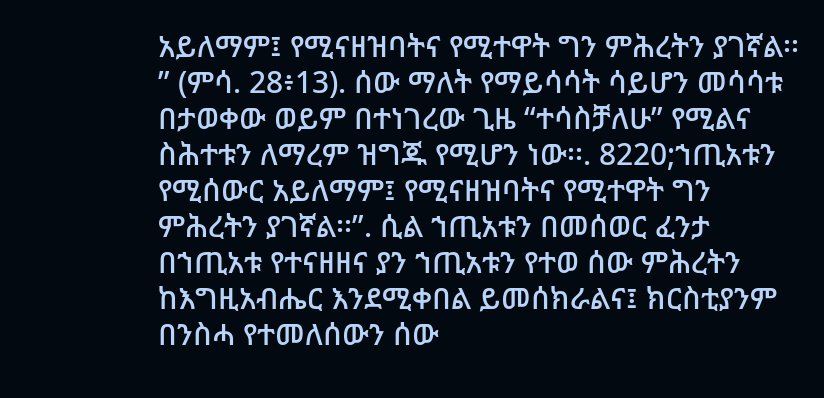አይለማም፤ የሚናዘዝባትና የሚተዋት ግን ምሕረትን ያገኛል፡፡” (ምሳ. 28፥13). ሰው ማለት የማይሳሳት ሳይሆን መሳሳቱ በታወቀው ወይም በተነገረው ጊዜ “ተሳስቻለሁ” የሚልና ስሕተቱን ለማረም ዝግጁ የሚሆን ነው፡፡. 8220;ኀጢአቱን የሚሰውር አይለማም፤ የሚናዘዝባትና የሚተዋት ግን ምሕረትን ያገኛል፡፡”. ሲል ኀጢአቱን በመሰወር ፈንታ በኀጢአቱ የተናዘዘና ያን ኀጢአቱን የተወ ሰው ምሕረትን ከእግዚአብሔር እንደሚቀበል ይመሰክራልና፤ ክርስቲያንም በንስሓ የተመለሰውን ሰው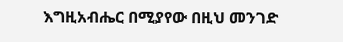እግዚአብሔር በሚያየው በዚህ መንገድ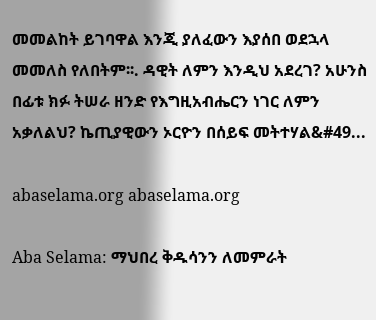መመልከት ይገባዋል እንጂ ያለፈውን እያሰበ ወደኋላ መመለስ የለበትም፡፡. ዳዊት ለምን እንዲህ አደረገ? አሁንስ በፊቱ ክፉ ትሠራ ዘንድ የእግዚአብሔርን ነገር ለምን አቃለልህ? ኬጢያዊውን ኦርዮን በሰይፍ መትተሃል&#49...

abaselama.org abaselama.org

Aba Selama: ማህበረ ቅዱሳንን ለመምራት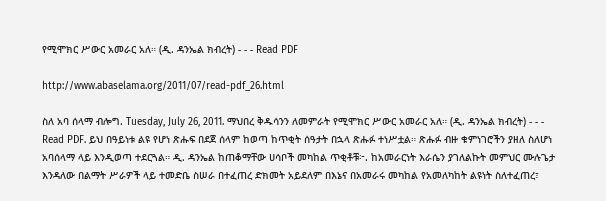የሚሞክር ሥውር አመራር አለ። (ዲ. ዳንኤል ክብረት) - - - Read PDF

http://www.abaselama.org/2011/07/read-pdf_26.html

ስለ አባ ሰላማ ብሎግ. Tuesday, July 26, 2011. ማህበረ ቅዱሳንን ለመምራት የሚሞክር ሥውር አመራር አለ። (ዲ. ዳንኤል ክብረት) - - - Read PDF. ይህ በዓይነቱ ልዩ የሆነ ጽሑፍ በደጀ ሰላም ከወጣ ከጥቂት ሰዓታት በኋላ ጽሑፉ ተነሥቷል። ጽሑፉ ብዙ ቁምነገሮችን ያዘለ ስለሆነ አባሰላማ ላይ እንዲወጣ ተደርጓል። ዲ. ዳንኤል ከጠቆማቸው ሀሳቦች መካከል ጥቂቶቹ፦. ከአመራርነት እራሴን ያገለልኩት መምህር ሙሉጌታ እንዳለው በልማት ሥራዎች ላይ ተመድቤ ስሠራ በተፈጠረ ድክመት አይደለም በእኔና በአመራሩ መካከል የአመለካከት ልዩነት ስለተፈጠረ፣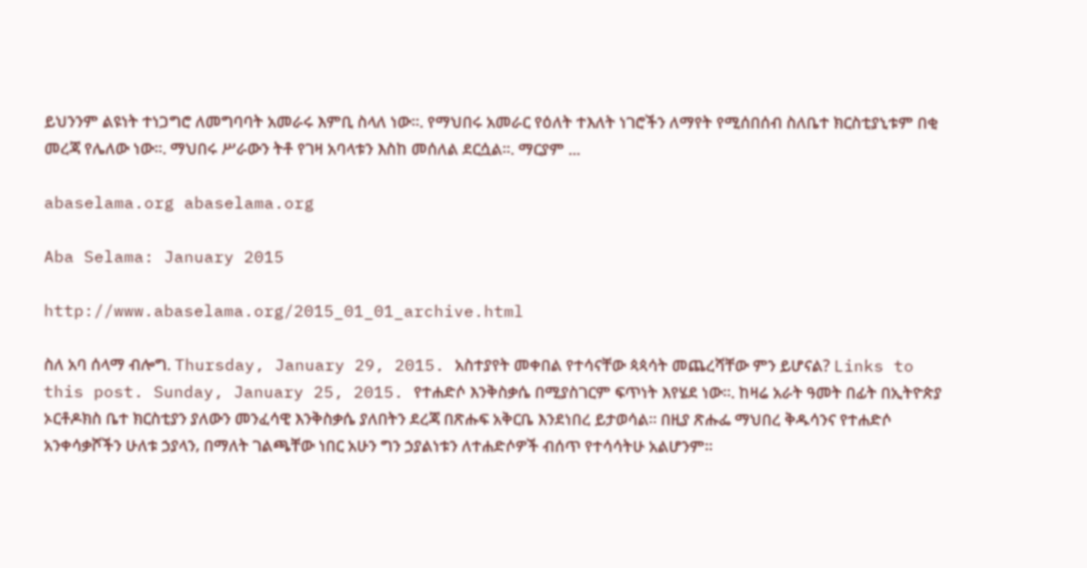ይህንንም ልዩነት ተነጋግሮ ለመግባባት አመራሩ እምቢ ስላለ ነው።. የማህበሩ አመራር የዕለት ተእለት ነገሮችን ለማየት የሚሰበሰብ ስለቤተ ክርስቲያኒቱም በቂ መረጃ የሌለው ነው።. ማህበሩ ሥራውን ትቶ የገዛ አባላቱን እስከ መሰለል ደርሷል።. ማርያም ...

abaselama.org abaselama.org

Aba Selama: January 2015

http://www.abaselama.org/2015_01_01_archive.html

ስለ አባ ሰላማ ብሎግ. Thursday, January 29, 2015. አስተያየት መቀበል የተሳናቸው ጳጳሳት መጨረሻቸው ምን ይሆናል? Links to this post. Sunday, January 25, 2015. የተሐድሶ እንቅስቃሴ በሚያስገርም ፍጥነት እየሄደ ነው።. ከዛሬ አራት ዓመት በፊት በኢትዮጵያ ኦርቶዶክስ ቤተ ክርስቲያን ያለውን መንፈሳዊ እንቅስቃሴ ያለበትን ደረጃ በጽሑፍ አቅርቤ እንደነበረ ይታወሳል። በዚያ ጽሑፌ ማህበረ ቅዱሳንና የተሐድሶ አንቀሳቃሾችን ሁለቱ ኃያላን‚ በማለት ገልጫቸው ነበር አሁን ግን ኃያልነቱን ለተሐድሶዎች ብሰጥ የተሳሳትሁ አልሆንም።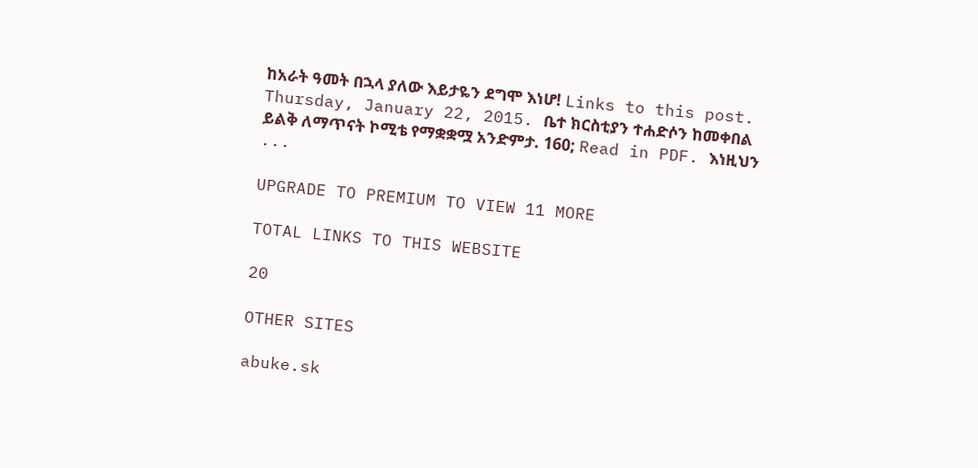ከአራት ዓመት በኋላ ያለው እይታዬን ደግሞ እነሆ! Links to this post. Thursday, January 22, 2015. ቤተ ክርስቲያን ተሐድሶን ከመቀበል ይልቅ ለማጥናት ኮሚቴ የማቋቋሟ አንድምታ. 160; Read in PDF. እነዚህን ...

UPGRADE TO PREMIUM TO VIEW 11 MORE

TOTAL LINKS TO THIS WEBSITE

20

OTHER SITES

abuke.sk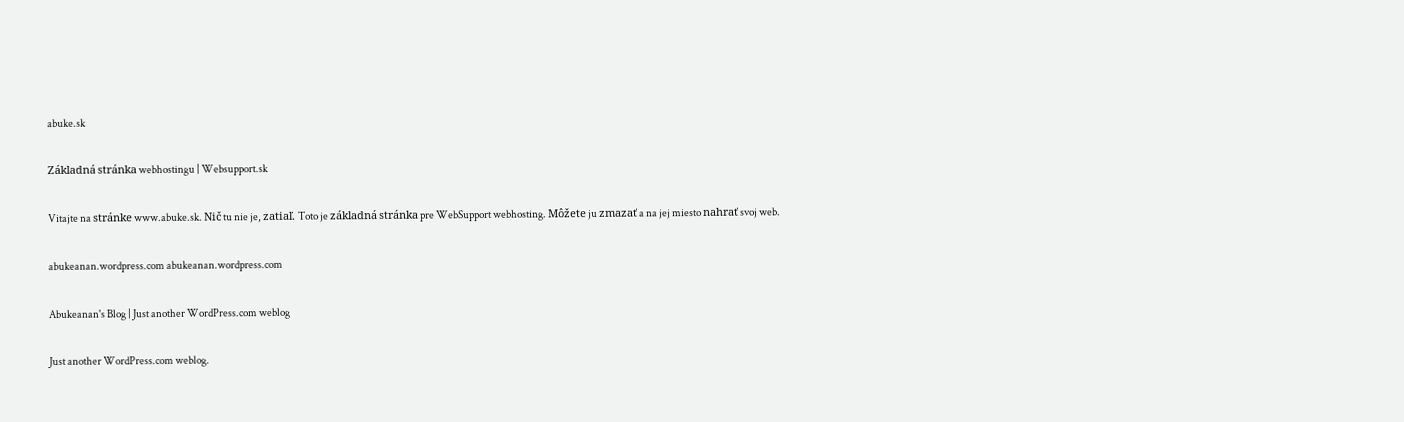abuke.sk

Základná stránka webhostingu | Websupport.sk

Vitajte na stránke www.abuke.sk. Nič tu nie je, zatiaľ. Toto je základná stránka pre WebSupport webhosting. Môžete ju zmazať a na jej miesto nahrať svoj web.

abukeanan.wordpress.com abukeanan.wordpress.com

Abukeanan's Blog | Just another WordPress.com weblog

Just another WordPress.com weblog.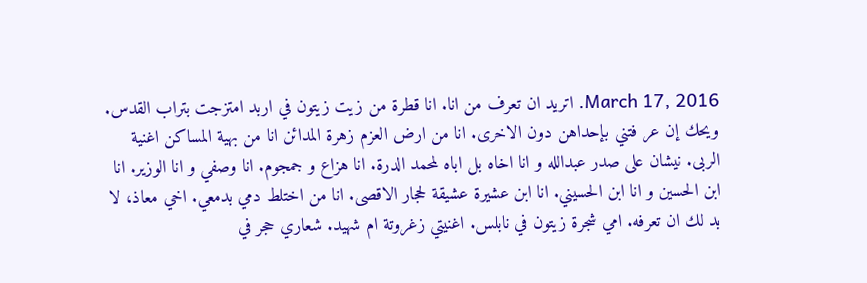March 17, 2016. اتريد ان تعرف من انا. انا قطرة من زيت زيتون في اربد امتزجت بتراب القدس. ويحك إن عر فتني بإحداهن دون الاخرى. انا من ارض العزم زهرة المدائن انا من بهية المساكن اغنية الربى. نيشان على صدر عبدالله و انا اخاه بل اباه لمحمد الدرة. انا هزاع و جمجوم. انا وصفي و انا الوزير. انا ابن الحسين و انا ابن الحسيني. انا ابن عشيرة عشيقة لحجار الاقصى. انا من اختلط دمي بدمعي. اخي معاذ، لا بد لك ان تعرفه. امي شجرة زيتون في نابلس. اغنيتي زغروتة ام شهيد. شعاري حجر في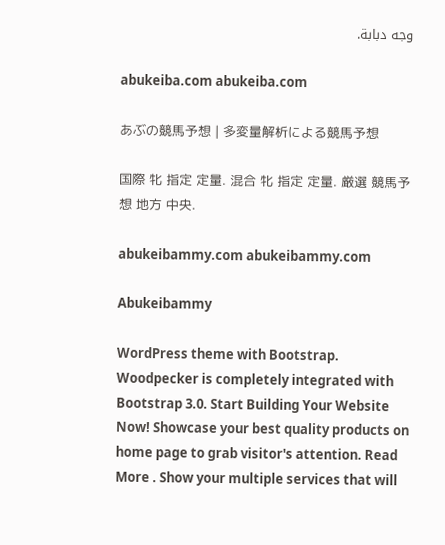وجه دبابة.

abukeiba.com abukeiba.com

あぶの競馬予想 | 多変量解析による競馬予想

国際 牝 指定 定量. 混合 牝 指定 定量. 厳選 競馬予想 地方 中央.

abukeibammy.com abukeibammy.com

Abukeibammy

WordPress theme with Bootstrap. Woodpecker is completely integrated with Bootstrap 3.0. Start Building Your Website Now! Showcase your best quality products on home page to grab visitor's attention. Read More . Show your multiple services that will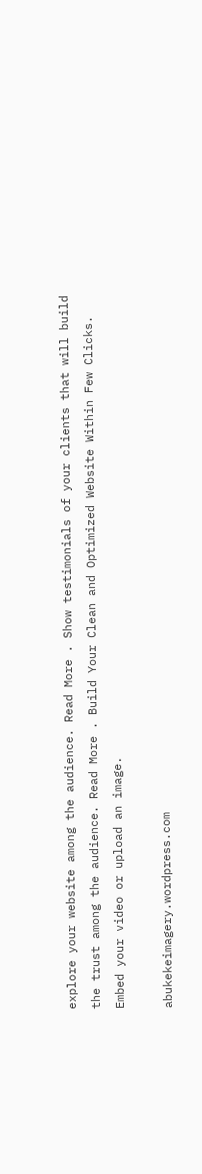explore your website among the audience. Read More . Show testimonials of your clients that will build the trust among the audience. Read More . Build Your Clean and Optimized Website Within Few Clicks. Embed your video or upload an image.

abukekeimagery.wordpress.com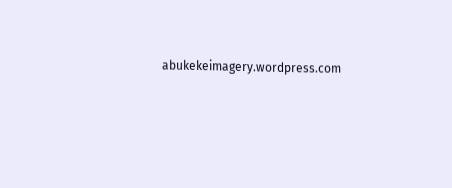abukekeimagery.wordpress.com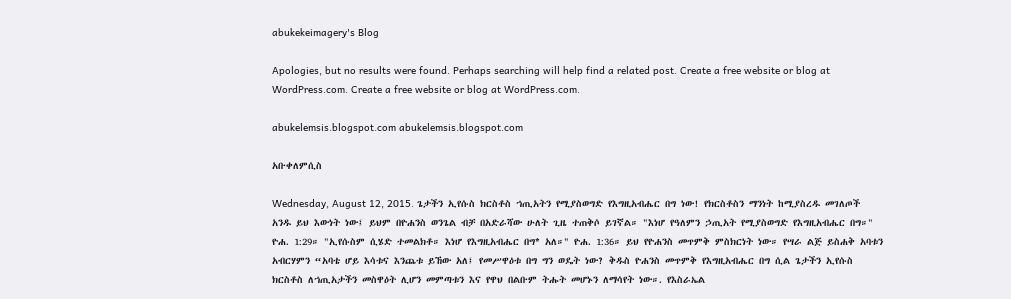abukekeimagery's Blog

Apologies, but no results were found. Perhaps searching will help find a related post. Create a free website or blog at WordPress.com. Create a free website or blog at WordPress.com.

abukelemsis.blogspot.com abukelemsis.blogspot.com

አቡቀለምሲስ

Wednesday, August 12, 2015. ጌታችን ኢየሱስ ክርስቶስ ኀጢአትን የሚያስወግድ የእግዚአብሔር በግ ነው! የክርስቶስን ማንነት ከሚያስረዱ መገለጦች አንዱ ይህ እውነት ነው፤ ይህም በዮሐንስ ወንጌል ብቻ በአድራሻው ሁለት ጊዜ ተጠቅሶ ይገኛል። "እነሆ የዓለምን ኃጢአት የሚያስወግድ የእግዚአብሔር በግ።" ዮሐ. 1:29። "ኢየሱስም ሲሄድ ተመልክቶ። እነሆ የእግዚአብሔር በግ* አለ።" ዮሐ. 1:36። ይህ የዮሐንስ መጥምቅ ምስክርነት ነው። የሣራ ልጅ ይስሐቅ አባቱን አብርሃምን “አባቴ ሆይ እሳቱና እንጨቱ ይኸው አለ፤ የመሥዋዕቱ በግ ግን ወዴት ነው? ቅዱስ ዮሐንስ መጥምቅ የእግዚአብሔር በግ ሲል ጌታችን ኢየሱስ ክርስቶስ ለኀጢአታችን መስዋዕት ሊሆን መምጣቱን እና የዋህ በልቡም ትሑት መሆኑን ለማሳየት ነው።. የእስራኤል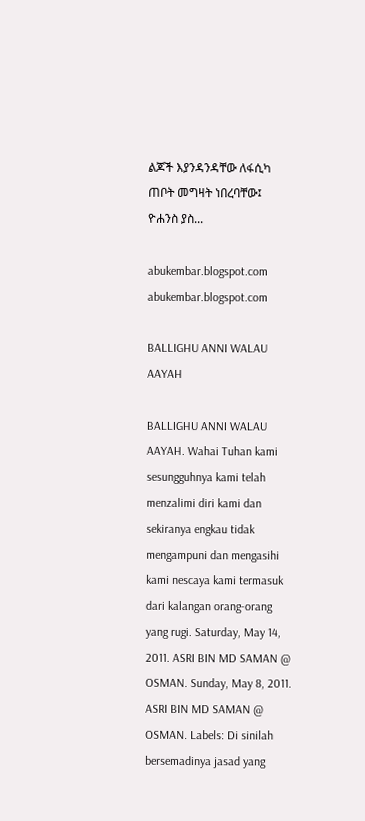ልጆች እያንዳንዳቸው ለፋሲካ ጠቦት መግዛት ነበረባቸው፤ ዮሐንስ ያስ...

abukembar.blogspot.com abukembar.blogspot.com

BALLIGHU ANNI WALAU AAYAH

BALLIGHU ANNI WALAU AAYAH. Wahai Tuhan kami sesungguhnya kami telah menzalimi diri kami dan sekiranya engkau tidak mengampuni dan mengasihi kami nescaya kami termasuk dari kalangan orang-orang yang rugi. Saturday, May 14, 2011. ASRI BIN MD SAMAN @ OSMAN. Sunday, May 8, 2011. ASRI BIN MD SAMAN @ OSMAN. Labels: Di sinilah bersemadinya jasad yang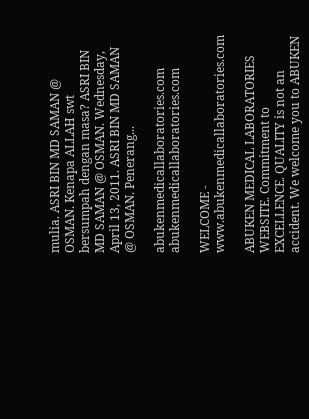mulia. ASRI BIN MD SAMAN @ OSMAN. Kenapa ALLAH swt bersumpah dengan masa? ASRI BIN MD SAMAN @ OSMAN. Wednesday, April 13, 2011. ASRI BIN MD SAMAN @ OSMAN. Penerang...

abukenmedicallaboratories.com abukenmedicallaboratories.com

WELCOME - www.abukenmedicallaboratories.com

ABUKEN MEDICAL LABORATORIES WEBSITE. Commitment to EXCELLENCE. QUALITY is not an accident. We welcome you to ABUKEN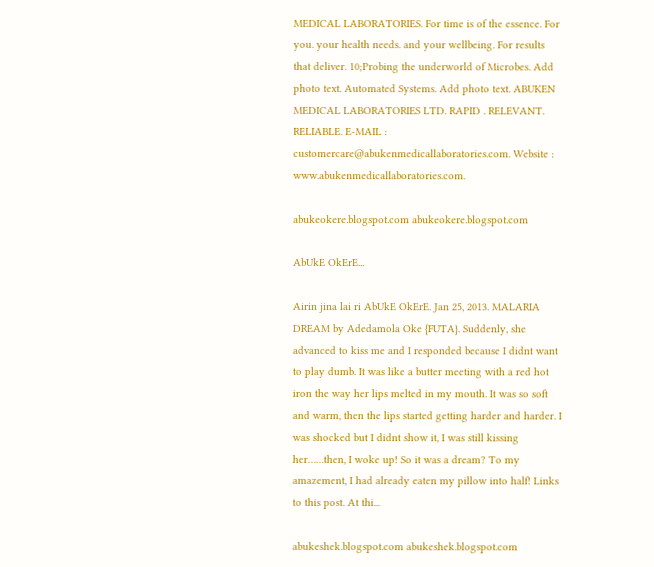MEDICAL LABORATORIES. For time is of the essence. For you. your health needs. and your wellbeing. For results that deliver. 10;Probing the underworld of Microbes. Add photo text. Automated Systems. Add photo text. ABUKEN MEDICAL LABORATORIES LTD. RAPID . RELEVANT. RELIABLE. E-MAIL : customercare@abukenmedicallaboratories.com. Website : www.abukenmedicallaboratories.com.

abukeokere.blogspot.com abukeokere.blogspot.com

AbUkE OkErE...

Airin jina lai ri AbUkE OkErE. Jan 25, 2013. MALARIA DREAM by Adedamola Oke {FUTA}. Suddenly, she advanced to kiss me and I responded because I didnt want to play dumb. It was like a butter meeting with a red hot iron the way her lips melted in my mouth. It was so soft and warm, then the lips started getting harder and harder. I was shocked but I didnt show it, I was still kissing her……then, I woke up! So it was a dream? To my amazement, I had already eaten my pillow into half! Links to this post. At thi...

abukeshek.blogspot.com abukeshek.blogspot.com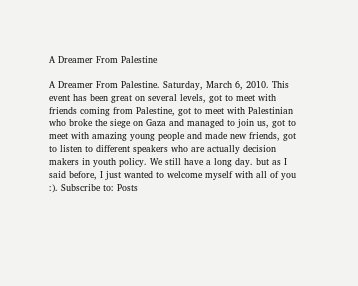A Dreamer From Palestine

A Dreamer From Palestine. Saturday, March 6, 2010. This event has been great on several levels, got to meet with friends coming from Palestine, got to meet with Palestinian who broke the siege on Gaza and managed to join us, got to meet with amazing young people and made new friends, got to listen to different speakers who are actually decision makers in youth policy. We still have a long day. but as I said before, I just wanted to welcome myself with all of you :). Subscribe to: Posts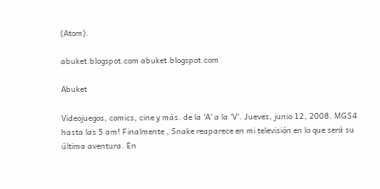(Atom).

abuket.blogspot.com abuket.blogspot.com

Abuket

Videojuegos, comics, cine y más. de la 'A' a la 'V'. Jueves, junio 12, 2008. MGS4 hasta las 5 am! Finalmente , Snake reaparece en mi televisión en lo que será su última aventura. En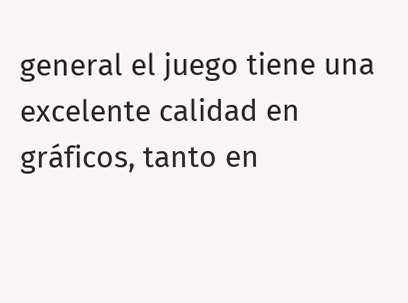general el juego tiene una excelente calidad en gráficos, tanto en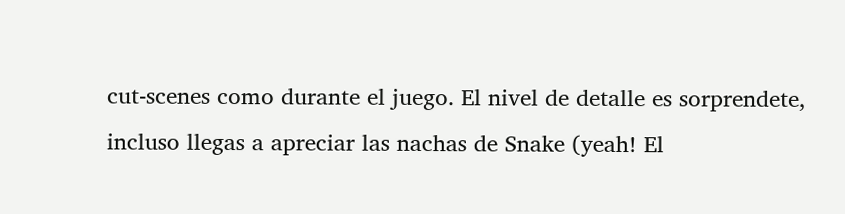cut-scenes como durante el juego. El nivel de detalle es sorprendete, incluso llegas a apreciar las nachas de Snake (yeah! El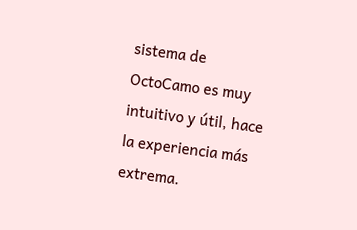sistema de OctoCamo es muy intuitivo y útil, hace la experiencia más extrema.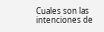Cuales son las intenciones de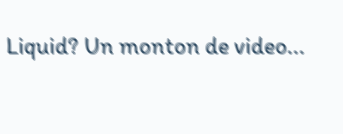Liquid? Un monton de video...